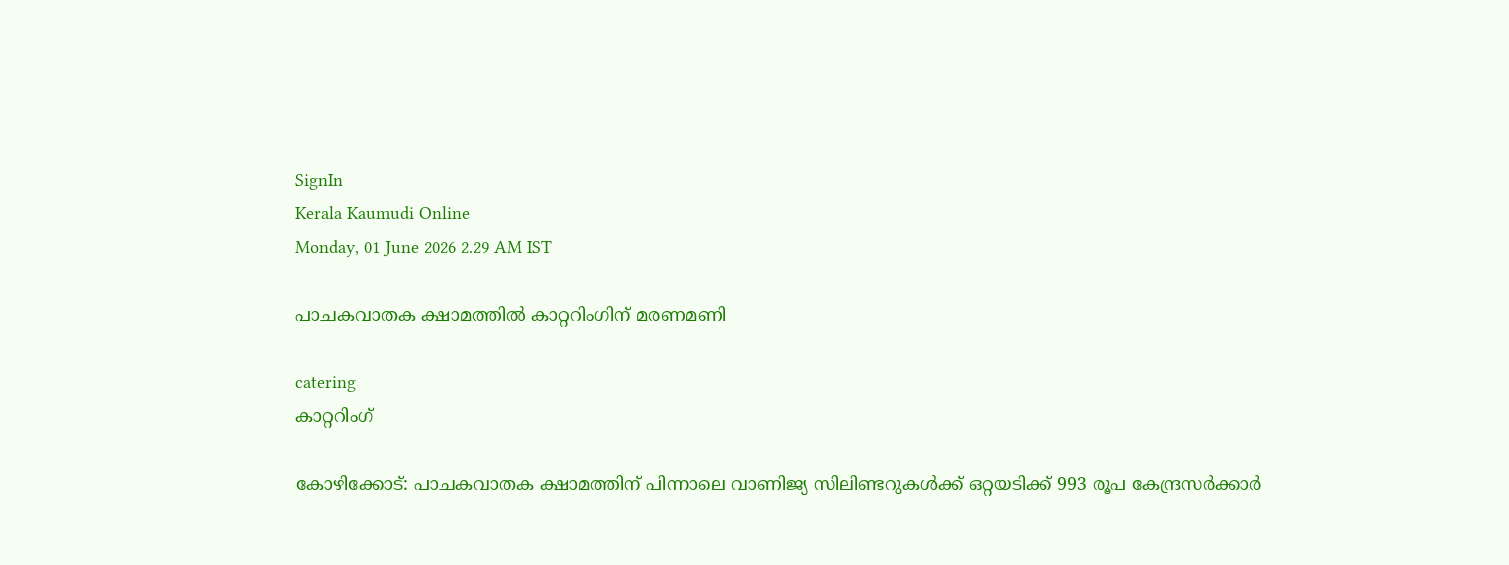SignIn
Kerala Kaumudi Online
Monday, 01 June 2026 2.29 AM IST

പാചകവാതക ക്ഷാമത്തിൽ കാറ്ററിംഗിന് മരണമണി

catering
കാറ്ററിംഗ്

കോഴിക്കോട്: പാചകവാതക ക്ഷാമത്തിന് പിന്നാലെ വാണിജ്യ സിലിണ്ടറുകൾക്ക് ഒറ്റയടിക്ക് 993 രൂപ കേന്ദ്രസർക്കാർ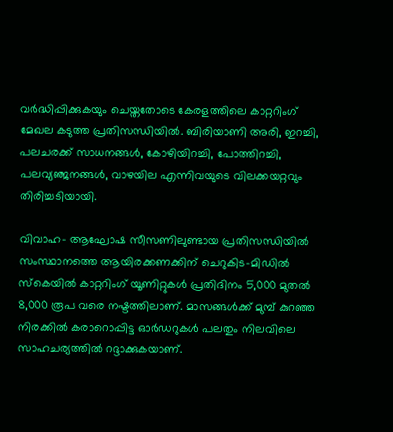വർദ്ധിപ്പിക്കുകയും ചെയ്തതോടെ കേരളത്തിലെ കാറ്ററിംഗ് മേഖല കടുത്ത പ്രതിസന്ധിയിൽ. ബിരിയാണി അരി, ഇറച്ചി, പലചരക്ക് സാധനങ്ങൾ, കോഴിയിറച്ചി, പോത്തിറച്ചി, പലവ്യഞ്ജനങ്ങൾ, വാഴയില എന്നിവയുടെ വിലക്കയറ്റവും തിരിച്ചടിയായി.

വിവാഹ- ആഘോഷ സീസണിലുണ്ടായ പ്രതിസന്ധിയിൽ സംസ്ഥാനത്തെ ആയിരക്കണക്കിന് ചെറുകിട-മിഡിൽ സ്കെയിൽ കാറ്ററിംഗ് യൂണിറ്റുകൾ പ്രതിദിനം 5,000 മുതൽ 8,000 രൂപ വരെ നഷ്ടത്തിലാണ്. മാസങ്ങൾക്ക് മുമ്പ് കുറഞ്ഞ നിരക്കിൽ കരാറൊപ്പിട്ട ഓർഡറുകൾ പലതും നിലവിലെ സാഹചര്യത്തിൽ റദ്ദാക്കുകയാണ്.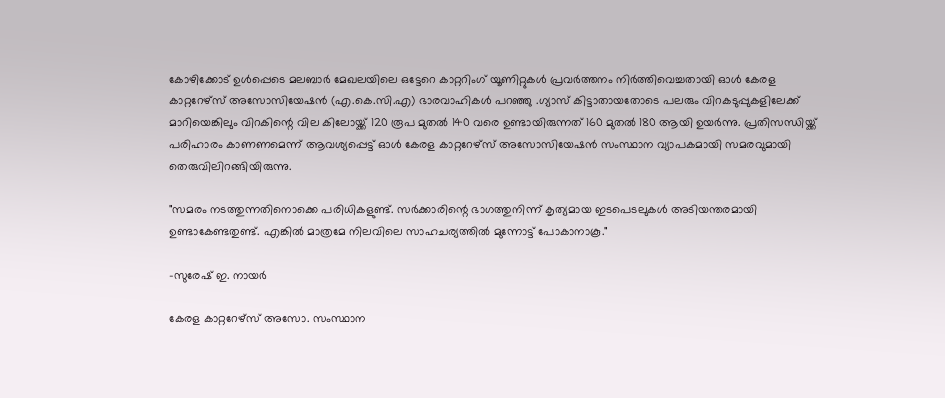കോഴിക്കോട് ഉൾപ്പെടെ മലബാർ മേഖലയിലെ ഒട്ടേറെ കാറ്ററിംഗ് യൂണിറ്റുകൾ പ്രവർത്തനം നിർത്തിവെച്ചതായി ഓൾ കേരള കാറ്ററേഴ്സ് അസോസിയേഷൻ (എ.കെ.സി.എ) ഭാരവാഹികൾ പറഞ്ഞു .ഗ്യാസ് കിട്ടാതായതോടെ പലരും വിറകടുപ്പുകളിലേക്ക് മാറിയെങ്കിലും വിറകിന്റെ വില കിലോയ്ക്ക് 120 രൂപ മുതൽ 140 വരെ ഉണ്ടായിരുന്നത് 160 മുതൽ 180 ആയി ഉയർന്നു. പ്രതിസന്ധിയ്ക്ക് പരിഹാരം കാണണമെന്ന് ആവശ്യപ്പെട്ട് ഓൾ കേരള കാറ്ററേഴ്സ് അസോസിയേഷൻ സംസ്ഥാന വ്യാപകമായി സമരവുമായി തെരുവിലിറങ്ങിയിരുന്നു.

"സമരം നടത്തുന്നതിനൊക്കെ പരിധികളുണ്ട്. സർക്കാരിന്റെ ഭാഗത്തുനിന്ന് കൃത്യമായ ഇടപെടലുകൾ അടിയന്തരമായി ഉണ്ടാകേണ്ടതുണ്ട്. എങ്കിൽ മാത്രമേ നിലവിലെ സാഹചര്യത്തിൽ മുന്നോട്ട് പോകാനാകൂ."

-സുരേഷ് ഇ. നായർ

കേരള കാറ്ററേഴ്‌സ് അസോ. സംസ്ഥാന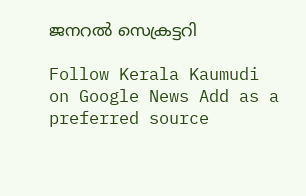ജനറൽ സെക്രട്ടറി

Follow Kerala Kaumudi on Google News Add as a preferred source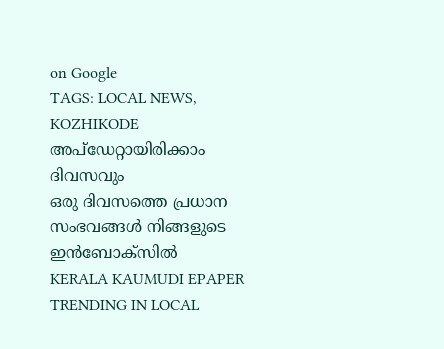on Google
TAGS: LOCAL NEWS, KOZHIKODE
അപ്ഡേറ്റായിരിക്കാം ദിവസവും
ഒരു ദിവസത്തെ പ്രധാന സംഭവങ്ങൾ നിങ്ങളുടെ ഇൻബോക്സിൽ
KERALA KAUMUDI EPAPER
TRENDING IN LOCAL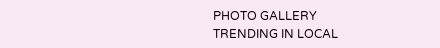PHOTO GALLERY
TRENDING IN LOCAL